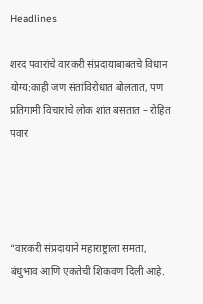Headlines

शरद पवारांचे वारकरी संप्रदायाबाबतचे विधान योग्य:काही जण संतांविरोधात बोलतात, पण प्रतिगामी विचारांचे लोक शांत बसतात – रोहित पवार




“वारकरी संप्रदायाने महाराष्ट्राला समता, बंधुभाव आणि एकतेची शिकवण दिली आहे.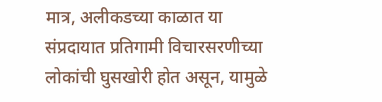मात्र, अलीकडच्या काळात या संप्रदायात प्रतिगामी विचारसरणीच्या लोकांची घुसखोरी होत असून, यामुळे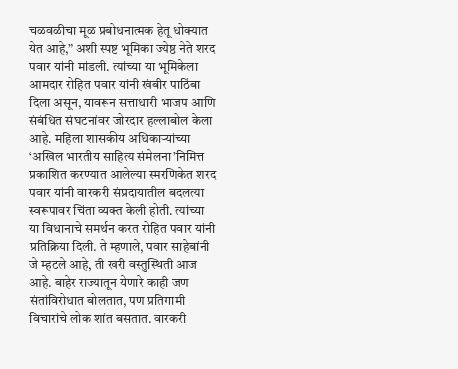चळवळीचा मूळ प्रबोधनात्मक हेतू धोक्यात येत आहे,” अशी स्पष्ट भूमिका ज्येष्ठ नेते शरद पवार यांनी मांडली. त्यांच्या या भूमिकेला आमदार रोहित पवार यांनी खंबीर पाठिंबा दिला असून, यावरून सत्ताधारी भाजप आणि संबंधित संघटनांवर जोरदार हल्लाबोल केला आहे. महिला शासकीय अधिकाऱ्यांच्या ‘अखिल भारतीय साहित्य संमेलना’निमित्त प्रकाशित करण्यात आलेल्या स्मरणिकेत शरद पवार यांनी वारकरी संप्रदायातील बदलत्या स्वरूपावर चिंता व्यक्त केली होती. त्यांच्या या विधानाचे समर्थन करत रोहित पवार यांनी प्रतिक्रिया दिली. ते म्हणाले, पवार साहेबांनी जे म्हटले आहे, ती खरी वस्तुस्थिती आज आहे. बाहेर राज्यातून येणारे काही जण संतांविरोधात बोलतात, पण प्रतिगामी विचारांचे लोक शांत बसतात. वारकरी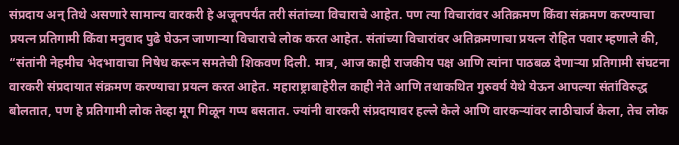संप्रदाय अन् तिथे असणारे सामान्य वारकरी हे अजूनपर्यंत तरी संतांच्या विचाराचे आहेत. पण त्या विचारांवर अतिक्रमण किंवा संक्रमण करण्याचा प्रयत्न प्रतिगामी किंवा मनुवाद पुढे घेऊन जाणाऱ्या विचाराचे लोक करत आहेत. संतांच्या विचारांवर अतिक्रमणाचा प्रयत्न रोहित पवार म्हणाले की, “संतांनी नेहमीच भेदभावाचा निषेध करून समतेची शिकवण दिली. मात्र, आज काही राजकीय पक्ष आणि त्यांना पाठबळ देणाऱ्या प्रतिगामी संघटना वारकरी संप्रदायात संक्रमण करण्याचा प्रयत्न करत आहेत. महाराष्ट्राबाहेरील काही नेते आणि तथाकथित गुरुवर्य येथे येऊन आपल्या संतांविरुद्ध बोलतात, पण हे प्रतिगामी लोक तेव्हा मूग गिळून गप्प बसतात. ज्यांनी वारकरी संप्रदायावर हल्ले केले आणि वारकऱ्यांवर लाठीचार्ज केला, तेच लोक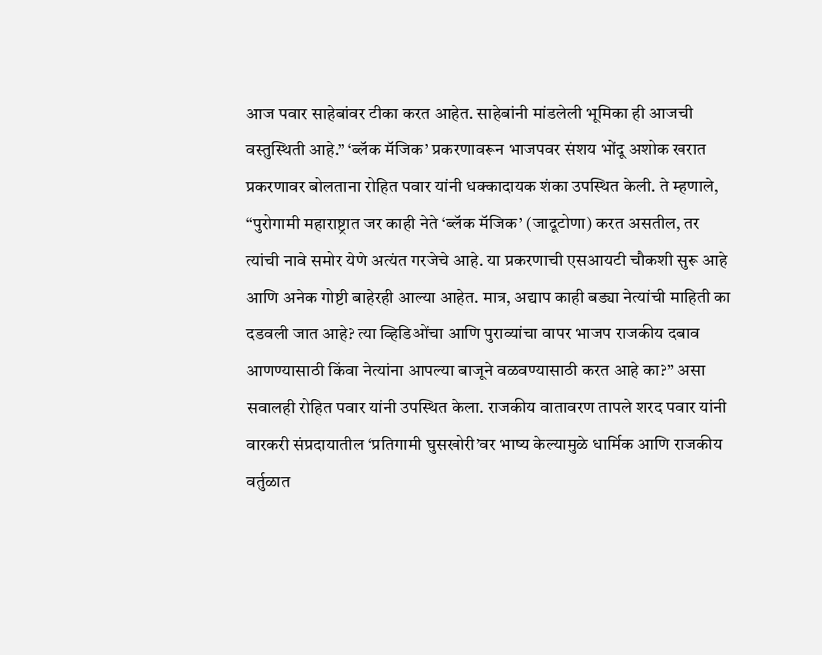आज पवार साहेबांवर टीका करत आहेत. साहेबांनी मांडलेली भूमिका ही आजची वस्तुस्थिती आहे.” ‘ब्लॅक मॅजिक’ प्रकरणावरून भाजपवर संशय भोंदू अशोक खरात प्रकरणावर बोलताना रोहित पवार यांनी धक्कादायक शंका उपस्थित केली. ते म्हणाले, “पुरोगामी महाराष्ट्रात जर काही नेते ‘ब्लॅक मॅजिक’ (जादूटोणा) करत असतील, तर त्यांची नावे समोर येणे अत्यंत गरजेचे आहे. या प्रकरणाची एसआयटी चौकशी सुरू आहे आणि अनेक गोष्टी बाहेरही आल्या आहेत. मात्र, अद्याप काही बड्या नेत्यांची माहिती का दडवली जात आहे? त्या व्हिडिओंचा आणि पुराव्यांचा वापर भाजप राजकीय दबाव आणण्यासाठी किंवा नेत्यांना आपल्या बाजूने वळवण्यासाठी करत आहे का?” असा सवालही रोहित पवार यांनी उपस्थित केला. राजकीय वातावरण तापले शरद पवार यांनी वारकरी संप्रदायातील ‘प्रतिगामी घुसखोरी’वर भाष्य केल्यामुळे धार्मिक आणि राजकीय वर्तुळात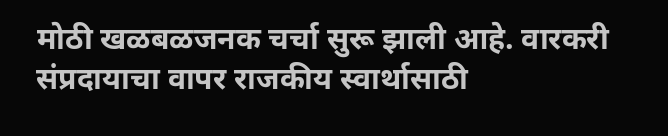मोठी खळबळजनक चर्चा सुरू झाली आहे. वारकरी संप्रदायाचा वापर राजकीय स्वार्थासाठी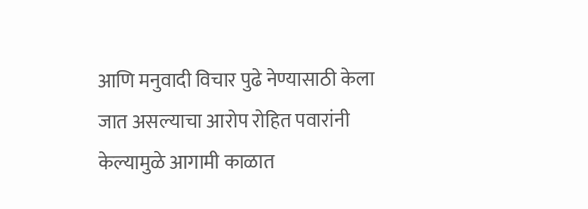आणि मनुवादी विचार पुढे नेण्यासाठी केला जात असल्याचा आरोप रोहित पवारांनी केल्यामुळे आगामी काळात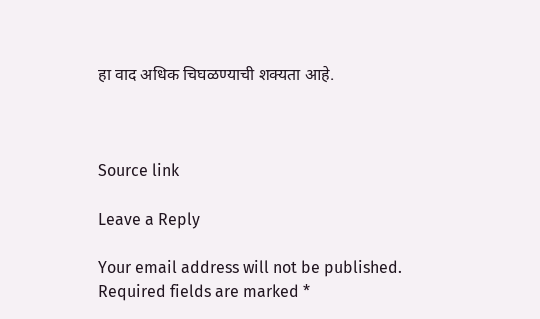हा वाद अधिक चिघळण्याची शक्यता आहे.



Source link

Leave a Reply

Your email address will not be published. Required fields are marked *